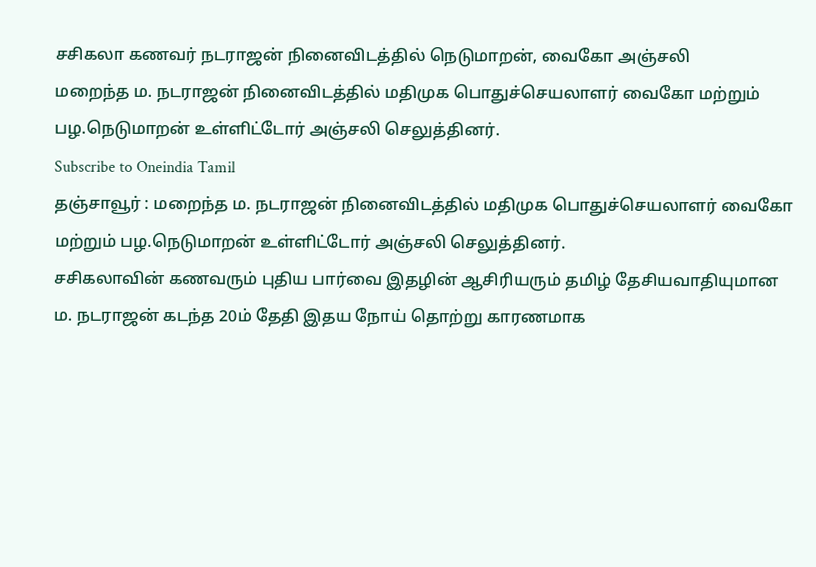சசிகலா கணவர் நடராஜன் நினைவிடத்தில் நெடுமாறன், வைகோ அஞ்சலி
மறைந்த ம. நடராஜன் நினைவிடத்தில் மதிமுக பொதுச்செயலாளர் வைகோ மற்றும் பழ.நெடுமாறன் உள்ளிட்டோர் அஞ்சலி செலுத்தினர்.
Subscribe to Oneindia Tamil
தஞ்சாவூர் : மறைந்த ம. நடராஜன் நினைவிடத்தில் மதிமுக பொதுச்செயலாளர் வைகோ மற்றும் பழ.நெடுமாறன் உள்ளிட்டோர் அஞ்சலி செலுத்தினர்.
சசிகலாவின் கணவரும் புதிய பார்வை இதழின் ஆசிரியரும் தமிழ் தேசியவாதியுமான ம. நடராஜன் கடந்த 20ம் தேதி இதய நோய் தொற்று காரணமாக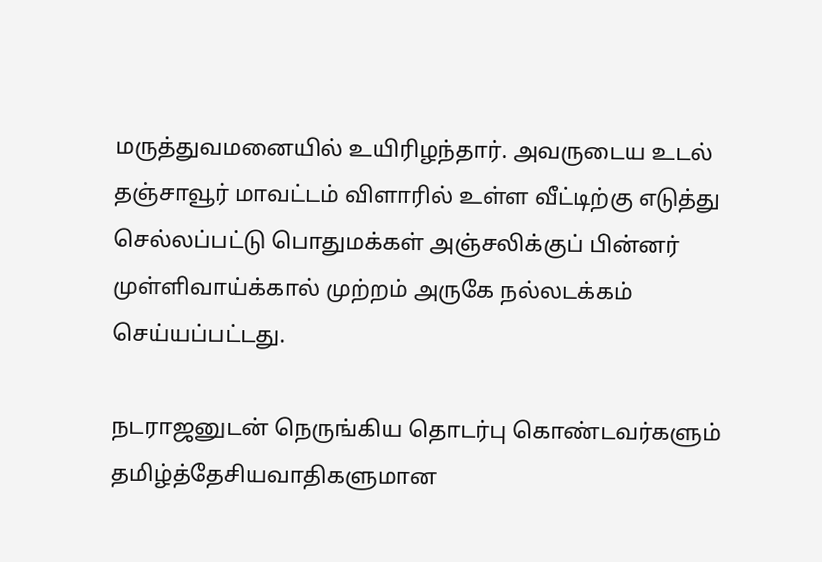மருத்துவமனையில் உயிரிழந்தார். அவருடைய உடல் தஞ்சாவூர் மாவட்டம் விளாரில் உள்ள வீட்டிற்கு எடுத்து செல்லப்பட்டு பொதுமக்கள் அஞ்சலிக்குப் பின்னர் முள்ளிவாய்க்கால் முற்றம் அருகே நல்லடக்கம் செய்யப்பட்டது.

நடராஜனுடன் நெருங்கிய தொடர்பு கொண்டவர்களும் தமிழ்த்தேசியவாதிகளுமான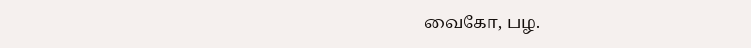வைகோ, பழ.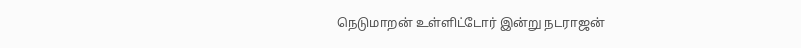நெடுமாறன் உள்ளிட்டோர் இன்று நடராஜன்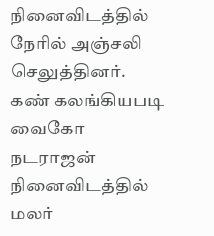நினைவிடத்தில் நேரில் அஞ்சலி செலுத்தினர். கண் கலங்கியபடி வைகோ நடராஜன் நினைவிடத்தில் மலர்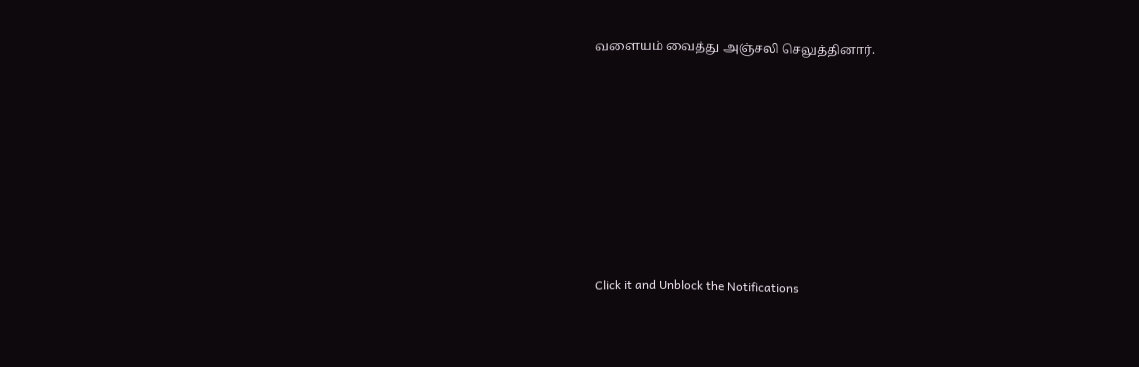வளையம் வைத்து அஞ்சலி செலுத்தினார்.












Click it and Unblock the Notifications